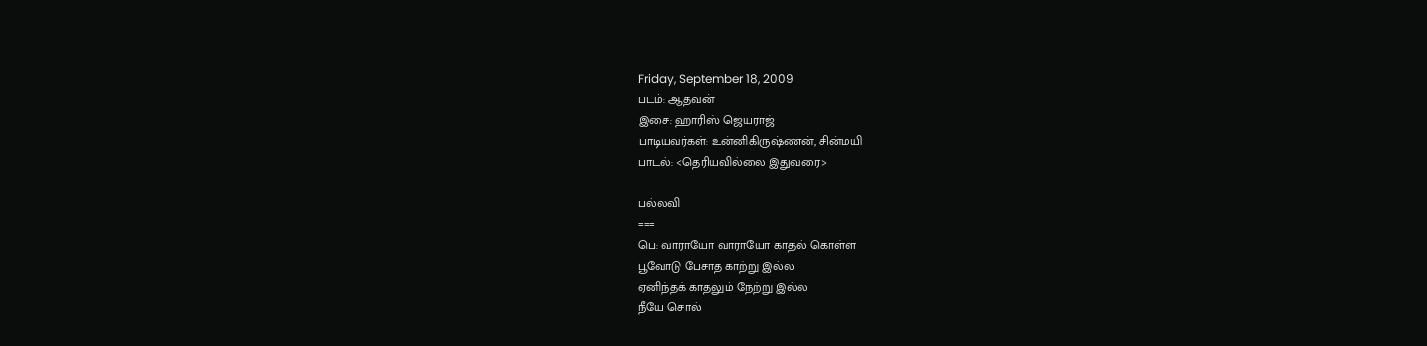Friday, September 18, 2009
படம்: ஆதவன்
இசை: ஹாரிஸ் ஜெயராஜ்
பாடியவர்கள்: உன்னிகிருஷ்ணன், சின்மயி
பாடல்: <தெரியவில்லை இதுவரை>

பல்லவி
===
பெ: வாராயோ வாராயோ காதல் கொள்ள‌
பூவோடு பேசாத காற்று இல்ல‌
ஏனிந்தக் காதலும் நேற்று இல்ல‌
நீயே சொல்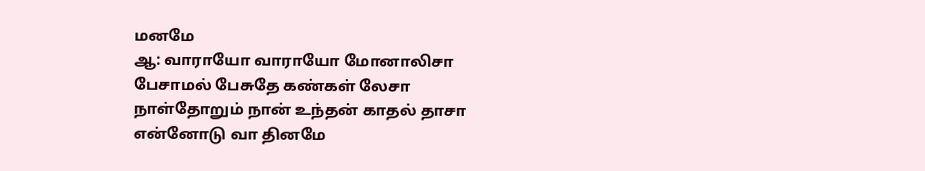மனமே
ஆ: வாராயோ வாராயோ மோனாலிசா
பேசாமல் பேசுதே கண்கள் லேசா
நாள்தோறும் நான் உந்தன் காதல் தாசா
என்னோடு வா தினமே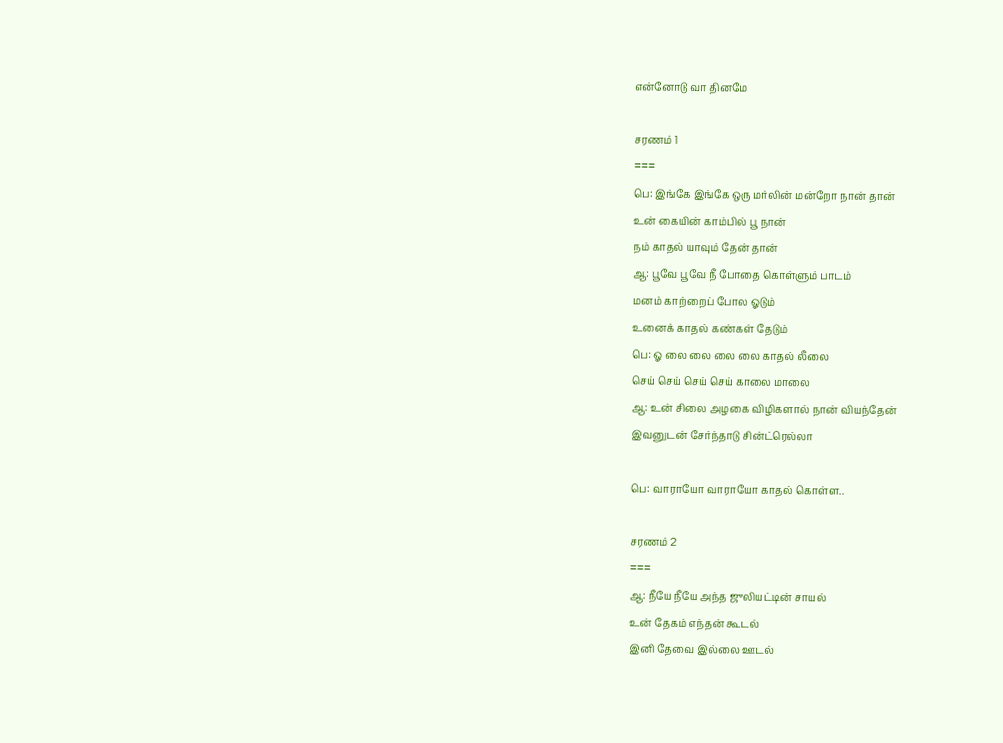என்னோடு வா தினமே

சரணம் 1
===
பெ: இங்கே இங்கே ஒரு மர்லின் மன்றோ நான் தான்
உன் கையின் காம்பில் பூ நான்
நம் காதல் யாவும் தேன் தான்
ஆ: பூவே பூவே நீ போதை கொள்ளும் பாடம்
மனம் காற்றைப் போல ஓடும்
உனைக் காதல் கண்கள் தேடும்
பெ: ஓ லை லை லை லை காதல் லீலை
செய் செய் செய் செய் காலை மாலை
ஆ: உன் சிலை அழகை விழிகளால் நான் வியந்தேன்
இவனுடன் சேர்ந்தாடு சின்ட்ரெல்லா

பெ: வாராயோ வாராயோ காதல் கொள்ள..

சரணம் 2
===
ஆ: நீயே நீயே அந்த ஜுலியட்டின் சாயல்
உன் தேகம் எந்தன் கூடல்
இனி தேவை இல்லை ஊடல்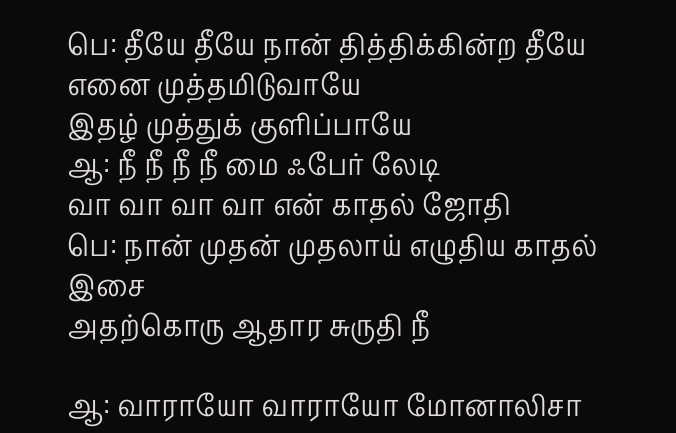பெ: தீயே தீயே நான் தித்திக்கின்ற தீயே
எனை முத்தமிடுவாயே
இதழ் முத்துக் குளிப்பாயே
ஆ: நீ நீ நீ நீ மை ஃபேர் லேடி
வா வா வா வா என் காதல் ஜோதி
பெ: நான் முதன் முதலாய் எழுதிய காதல் இசை
அதற்கொரு ஆதார சுருதி நீ

ஆ: வாராயோ வாராயோ மோனாலிசா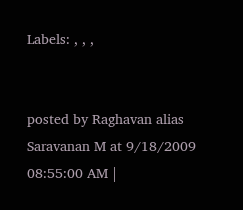Labels: , , ,


posted by Raghavan alias Saravanan M at 9/18/2009 08:55:00 AM |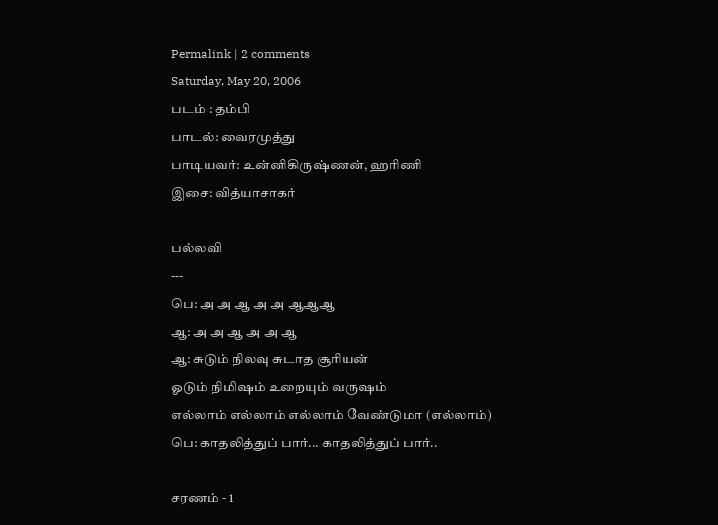Permalink | 2 comments
Saturday, May 20, 2006
படம் : தம்பி
பாடல்: வைரமுத்து
பாடியவர்: உன்னிகிருஷ்ணன், ஹரிணி
இசை: வித்யாசாகர்

பல்லவி
---
பெ: அ அ ஆ அ அ ஆஆஆ
ஆ: அ அ ஆ அ அ ஆ
ஆ: சுடும் நிலவு சுடாத சூரியன்
ஓடும் நிமிஷம் உறையும் வருஷம்
எல்லாம் எல்லாம் எல்லாம் வேண்டுமா (எல்லாம்)
பெ: காதலித்துப் பார்... காதலித்துப் பார்..

சரணம் - 1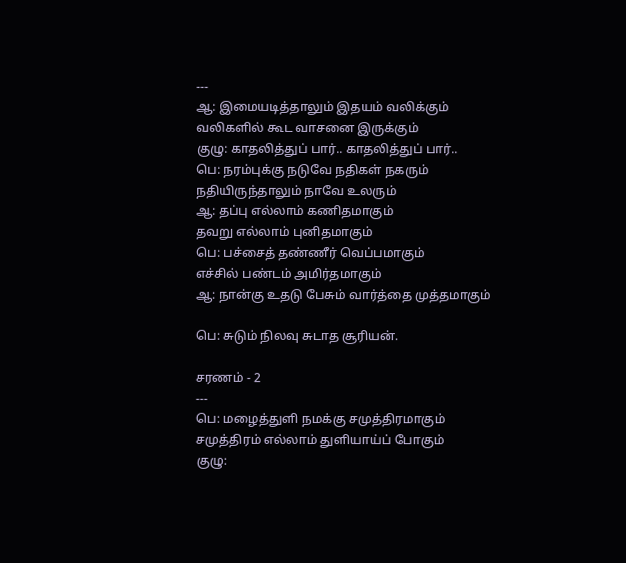---
ஆ: இமையடித்தாலும் இதயம் வலிக்கும்
வலிகளில் கூட வாசனை இருக்கும்
குழு: காதலித்துப் பார்.. காதலித்துப் பார்..
பெ: நரம்புக்கு நடுவே நதிகள் நகரும்
நதியிருந்தாலும் நாவே உலரும்
ஆ: தப்பு எல்லாம் கணிதமாகும்
தவறு எல்லாம் புனிதமாகும்
பெ: பச்சைத் தண்ணீர் வெப்பமாகும்
எச்சில் பண்டம் அமிர்தமாகும்
ஆ: நான்கு உதடு பேசும் வார்த்தை முத்தமாகும்

பெ: சுடும் நிலவு சுடாத சூரியன்.

சரணம் - 2
---
பெ: மழைத்துளி நமக்கு சமுத்திரமாகும்
சமுத்திரம் எல்லாம் துளியாய்ப் போகும்
குழு: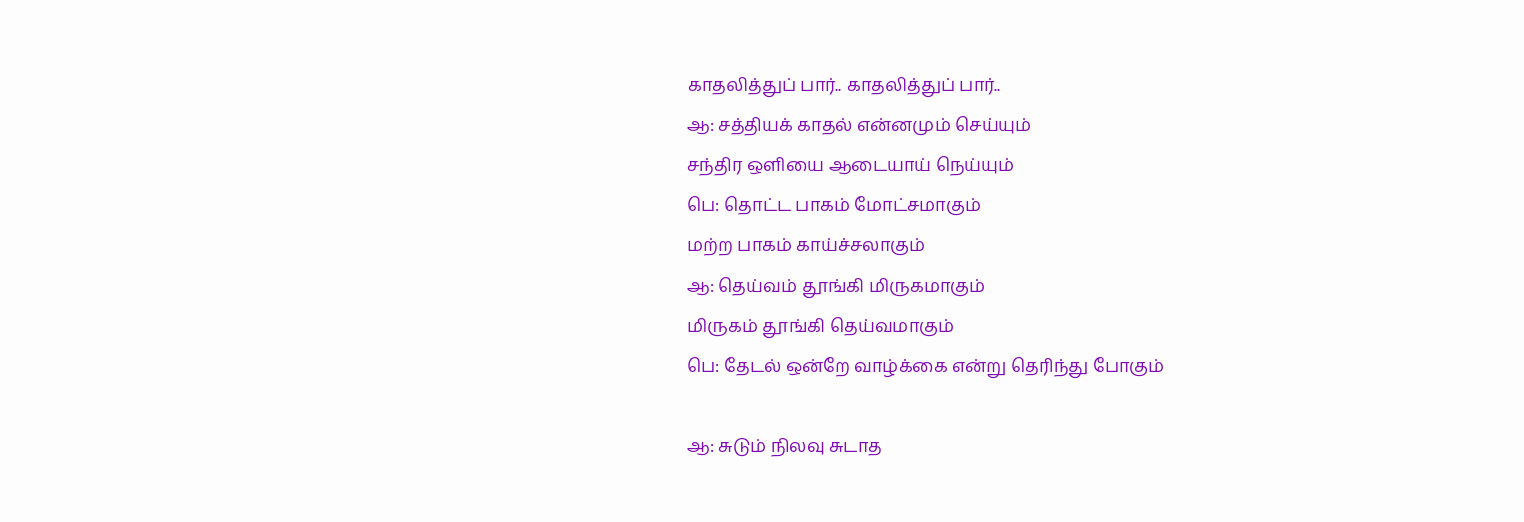காதலித்துப் பார்.. காதலித்துப் பார்..
ஆ: சத்தியக் காதல் என்னமும் செய்யும்
சந்திர ஒளியை ஆடையாய் நெய்யும்
பெ: தொட்ட பாகம் மோட்சமாகும்
மற்ற பாகம் காய்ச்சலாகும்
ஆ: தெய்வம் தூங்கி மிருகமாகும்
மிருகம் தூங்கி தெய்வமாகும்
பெ: தேடல் ஒன்றே வாழ்க்கை என்று தெரிந்து போகும்

ஆ: சுடும் நிலவு சுடாத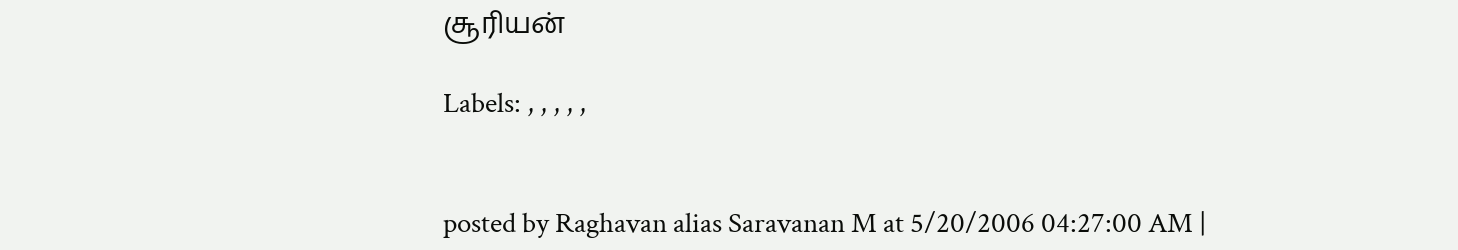சூரியன்

Labels: , , , , ,


posted by Raghavan alias Saravanan M at 5/20/2006 04:27:00 AM |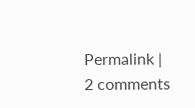Permalink | 2 comments